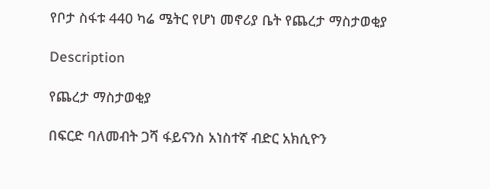የቦታ ስፋቱ 440 ካሬ ሜትር የሆነ መኖሪያ ቤት የጨረታ ማስታወቂያ

Description

የጨረታ ማስታወቂያ

በፍርድ ባለመብት ጋሻ ፋይናንስ አነስተኛ ብድር አክሲዮን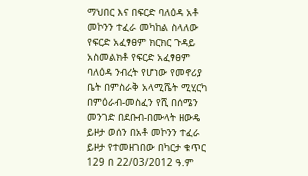ማህበር እና በፍርድ ባለዕዳ አቶ መኮንን ተፈራ መካከል ስላለው የፍርድ አፈፃፀም ክርክር ጉዳይ አስመልክቶ የፍርድ አፈፃፀም ባለዕዳ ንብረት የሆነው የመኖሪያ ቤት በምስራቅ አላሚሼት ሚሂርካ በምዕራብ-መስፈን የሺ በሰሜን መንገድ በደቡብ-በሙላት ዘውዴ ይዞታ ወሰን በአቶ መኮንን ተፈራ ይዞታ የተመዘገበው በካርታ ቁጥር 129 በ 22/03/2012 ዓ.ም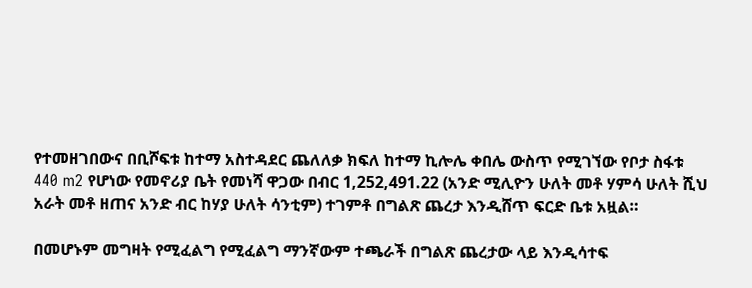የተመዘገበውና በቢሾፍቱ ከተማ አስተዳደር ጨለለቃ ክፍለ ከተማ ኪሎሌ ቀበሌ ውስጥ የሚገኘው የቦታ ስፋቱ 440 m2 የሆነው የመኖሪያ ቤት የመነሻ ዋጋው በብር 1,252,491.22 (አንድ ሚሊዮን ሁለት መቶ ሃምሳ ሁለት ሺህ አራት መቶ ዘጠና አንድ ብር ከሃያ ሁለት ሳንቲም) ተገምቶ በግልጽ ጨረታ እንዲሸጥ ፍርድ ቤቱ አዟል።

በመሆኑም መግዛት የሚፈልግ የሚፈልግ ማንኛውም ተጫራች በግልጽ ጨረታው ላይ እንዲሳተፍ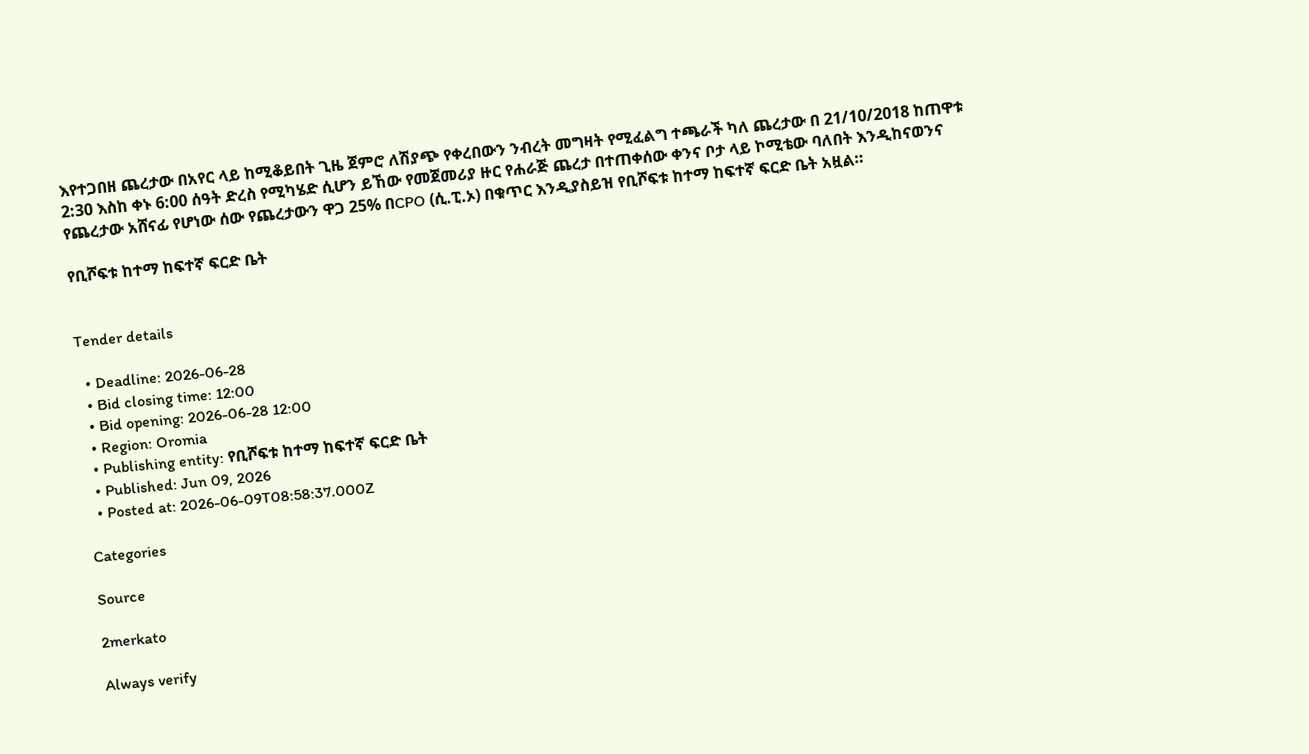እየተጋበዘ ጨረታው በአየር ላይ ከሚቆይበት ጊዜ ጀምሮ ለሽያጭ የቀረበውን ንብረት መግዛት የሚፈልግ ተጫራች ካለ ጨረታው በ 21/10/2018 ከጠዋቱ 2:30 እስከ ቀኑ 6:00 ሰዓት ድረስ የሚካሄድ ሲሆን ይኸው የመጀመሪያ ዙር የሐራጅ ጨረታ በተጠቀሰው ቀንና ቦታ ላይ ኮሚቴው ባለበት እንዲከናወንና የጨረታው አሸናፊ የሆነው ሰው የጨረታውን ዋጋ 25% በCPO (ሲ.ፒ.ኦ) በቁጥር እንዲያስይዝ የቢሾፍቱ ከተማ ከፍተኛ ፍርድ ቤት አዟል።

የቢሾፍቱ ከተማ ከፍተኛ ፍርድ ቤት


Tender details

  • Deadline: 2026-06-28
  • Bid closing time: 12:00
  • Bid opening: 2026-06-28 12:00
  • Region: Oromia
  • Publishing entity: የቢሾፍቱ ከተማ ከፍተኛ ፍርድ ቤት
  • Published: Jun 09, 2026
  • Posted at: 2026-06-09T08:58:37.000Z

Categories

Source

2merkato

Always verify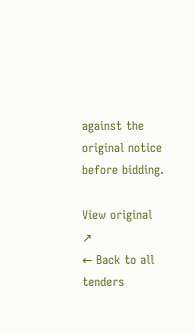against the original notice before bidding.

View original ↗
← Back to all tenders